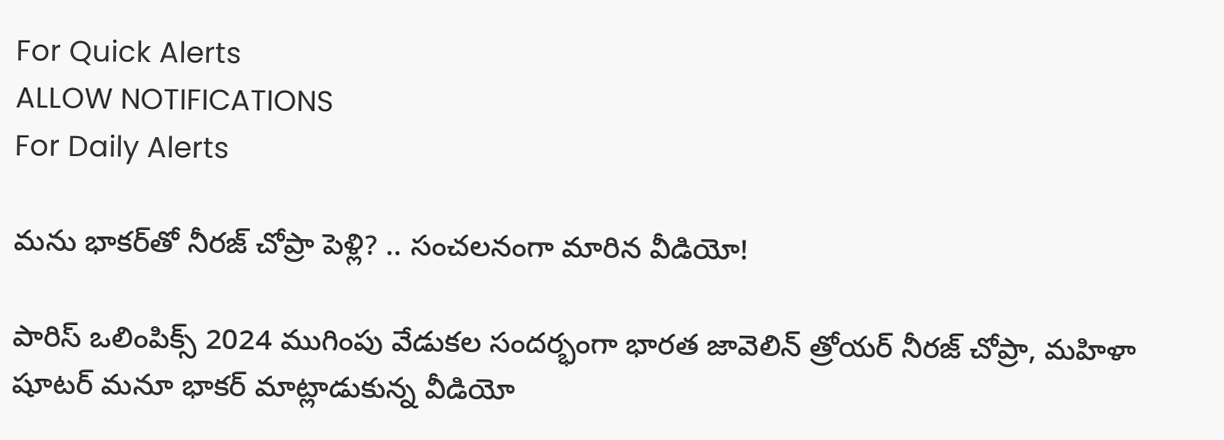For Quick Alerts
ALLOW NOTIFICATIONS
For Daily Alerts

మను భాకర్‌తో నీరజ్ చోప్రా పెళ్లి? .. సంచలనంగా మారిన వీడియో!

పారిస్ ఒలింపిక్స్ 2024 ముగింపు వేడుకల సందర్భంగా భారత జావెలిన్ త్రోయర్ నీరజ్ చోప్రా, మహిళా షూటర్ మనూ భాకర్ మాట్లాడుకున్న వీడియో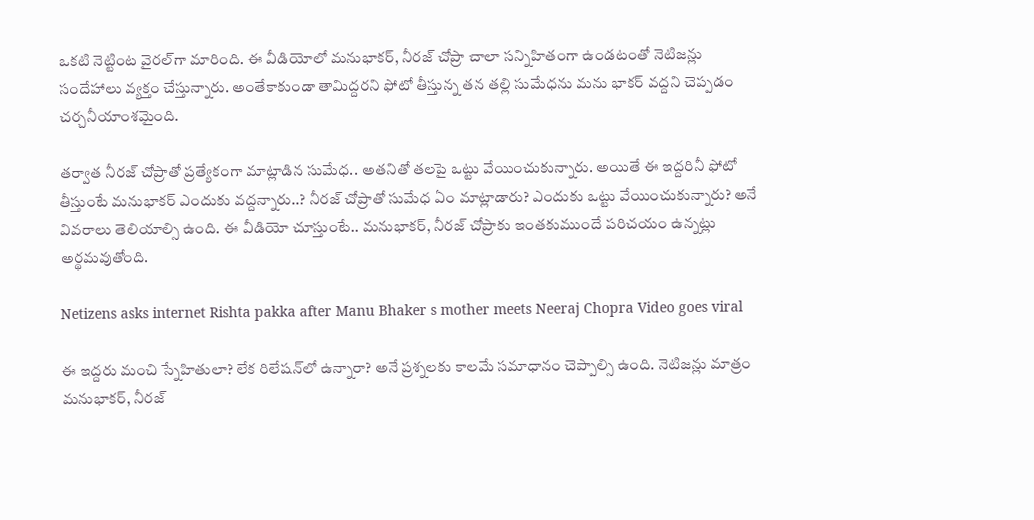ఒకటి నెట్టింట వైరల్‌గా మారింది. ఈ వీడియోలో మనుభాకర్, నీరజ్ చోప్రా చాలా సన్నిహితంగా ఉండటంతో నెటిజన్లు సందేహాలు వ్యక్తం చేస్తున్నారు. అంతేకాకుండా తామిద్దరని ఫోటో తీస్తున్న తన తల్లి సుమేధను మను భాకర్ వద్దని చెప్పడం చర్చనీయాంశమైంది.

తర్వాత నీరజ్ చోప్రాతో ప్రత్యేకంగా మాట్లాడిన సుమేధ.. అతనితో తలపై ఒట్టు వేయించుకున్నారు. అయితే ఈ ఇద్దరినీ ఫోటో తీస్తుంటే మనుభాకర్ ఎందుకు వద్దన్నారు..? నీరజ్ చోప్రాతో సుమేధ ఏం మాట్లాడారు? ఎందుకు ఒట్టు వేయించుకున్నారు? అనే వివరాలు తెలియాల్సి ఉంది. ఈ వీడియో చూస్తుంటే.. మనుభాకర్, నీరజ్ చోప్రాకు ఇంతకుముందే పరిచయం ఉన్నట్లు అర్థమవుతోంది.

Netizens asks internet Rishta pakka after Manu Bhaker s mother meets Neeraj Chopra Video goes viral

ఈ ఇద్దరు మంచి స్నేహితులా? లేక రిలేషన్‌లో ఉన్నారా? అనే ప్రశ్నలకు కాలమే సమాధానం చెప్పాల్సి ఉంది. నెటిజన్లు మాత్రం మనుభాకర్, నీరజ్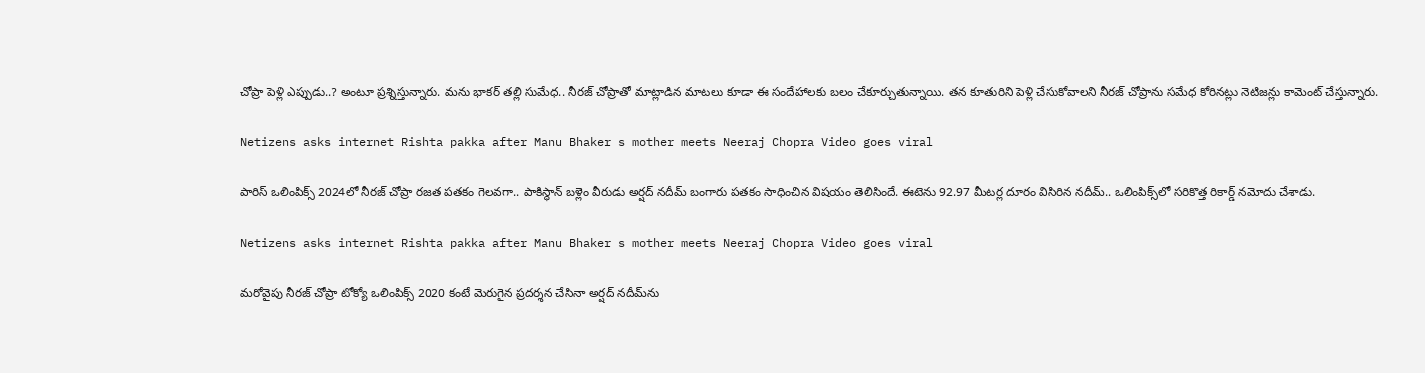చోప్రా పెళ్లి ఎప్పుడు..? అంటూ ప్రశ్నిస్తున్నారు. మను భాకర్ తల్లి సుమేధ.. నీరజ్ చోప్రా‌తో మాట్లాడిన మాటలు కూడా ఈ సందేహాలకు బలం చేకూర్చుతున్నాయి. తన కూతురిని పెళ్లి చేసుకోవాలని నీరజ్ చోప్రాను సమేధ కోరినట్లు నెటిజన్లు కామెంట్ చేస్తున్నారు.

Netizens asks internet Rishta pakka after Manu Bhaker s mother meets Neeraj Chopra Video goes viral

పారిస్ ఒలింపిక్స్ 2024లో నీరజ్ చోప్రా రజత పతకం గెలవగా.. పాకిస్థాన్ బళ్లెం వీరుడు అర్షద్ నదీమ్ బంగారు పతకం సాధించిన విషయం తెలిసిందే. ఈటెను 92.97 మీటర్ల దూరం విసిరిన నదీమ్.. ఒలింపిక్స్‌లో సరికొత్త రికార్డ్ నమోదు చేశాడు.

Netizens asks internet Rishta pakka after Manu Bhaker s mother meets Neeraj Chopra Video goes viral

మరోవైపు నీరజ్ చోప్రా టోక్యో ఒలింపిక్స్ 2020 కంటే మెరుగైన ప్రదర్శన చేసినా అర్షద్ నదీమ్‌ను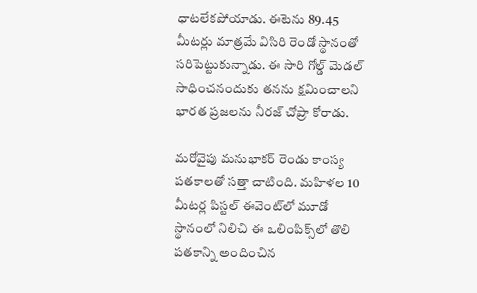ధాటలేకపోయాడు. ఈటెను 89.45 మీటర్లు మాత్రమే విసిరి రెండో స్థానంతో సరిపెట్టుకున్నాడు. ఈ సారి గోల్డ్ మెడల్ సాధించనందుకు తనను క్షమించాలని భారత ప్రజలను నీరజ్ చోప్రా కోరాడు.

మరోవైపు మనుభాకర్ రెండు కాంస్య పతకాలతో సత్తా చాటింది. మహిళల 10 మీటర్ల పిస్టల్ ఈవెంట్‌లో మూడో స్థానంలో నిలిచి ఈ ఒలింపిక్స్‌లో తొలి పతకాన్ని అందించిన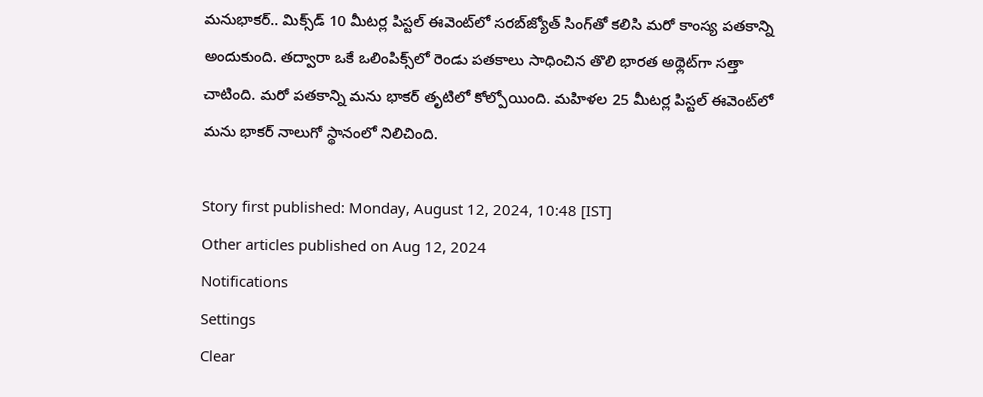మనుభాకర్.. మిక్స్‌డ్ 10 మీటర్ల పిస్టల్ ఈవెంట్‌లో సరబ్‌జ్యోత్ సింగ్‌తో కలిసి మరో కాంస్య పతకాన్ని అందుకుంది. తద్వారా ఒకే ఒలింపిక్స్‌లో రెండు పతకాలు సాధించిన తొలి భారత అథ్లెట్‌గా సత్తా చాటింది. మరో పతకాన్ని మను భాకర్ తృటిలో కోల్పోయింది. మహిళల 25 మీటర్ల పిస్టల్ ఈవెంట్‌లో మను భాకర్ నాలుగో స్థానంలో నిలిచింది.

Story first published: Monday, August 12, 2024, 10:48 [IST]
Other articles published on Aug 12, 2024
Notifications
Settings
Clear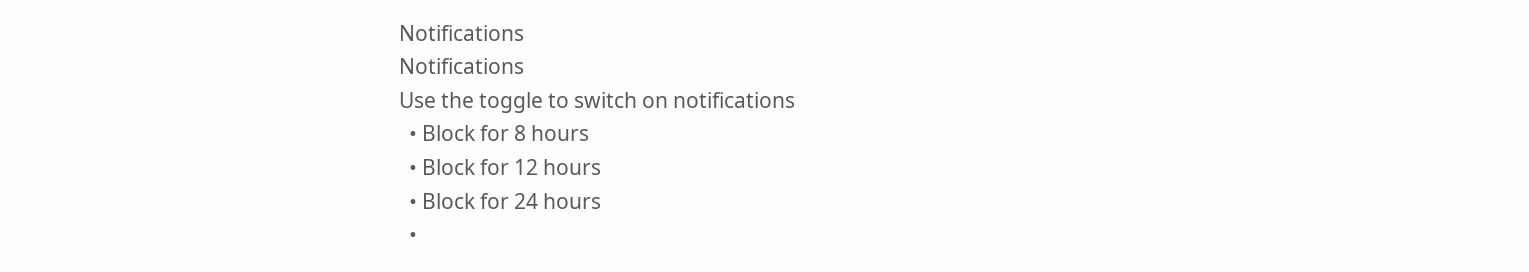Notifications
Notifications
Use the toggle to switch on notifications
  • Block for 8 hours
  • Block for 12 hours
  • Block for 24 hours
  •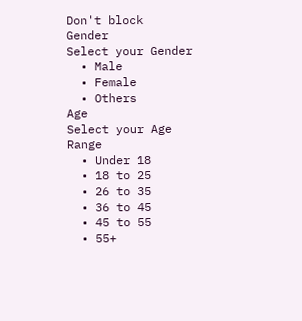Don't block
Gender
Select your Gender
  • Male
  • Female
  • Others
Age
Select your Age Range
  • Under 18
  • 18 to 25
  • 26 to 35
  • 36 to 45
  • 45 to 55
  • 55+